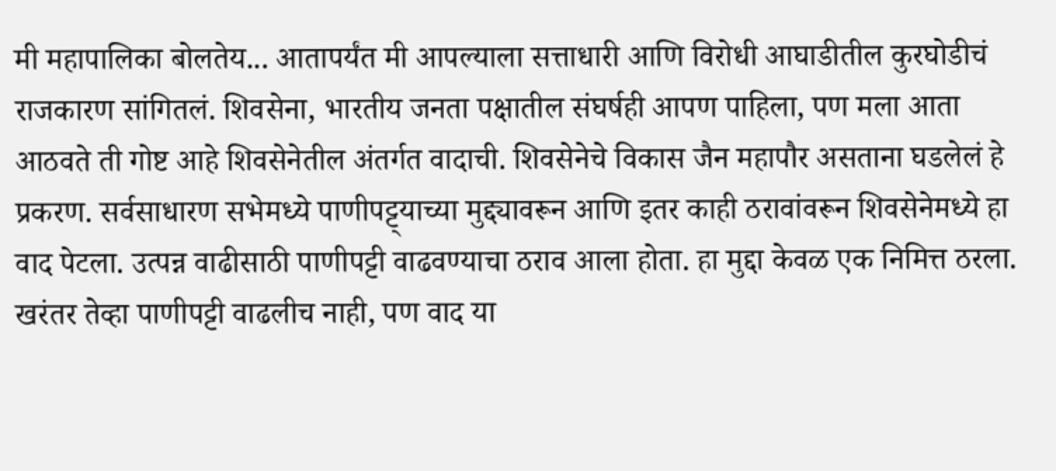मी महापालिका बोलतेय... आतापर्यंत मी आपल्याला सत्ताधारी आणि विरोधी आघाडीतील कुरघोडीचं राजकारण सांगितलं. शिवसेना, भारतीय जनता पक्षातील संघर्षही आपण पाहिला, पण मला आता आठवते ती गोष्ट आहे शिवसेनेतील अंतर्गत वादाची. शिवसेनेचे विकास जैन महापौर असताना घडलेलं हे प्रकरण. सर्वसाधारण सभेमध्ये पाणीपट्ट्याच्या मुद्द्यावरून आणि इतर काही ठरावांवरून शिवसेनेमध्ये हा वाद पेटला. उत्पन्न वाढीसाठी पाणीपट्टी वाढवण्याचा ठराव आला होता. हा मुद्दा केवळ एक निमित्त ठरला. खरंतर तेव्हा पाणीपट्टी वाढलीच नाही, पण वाद या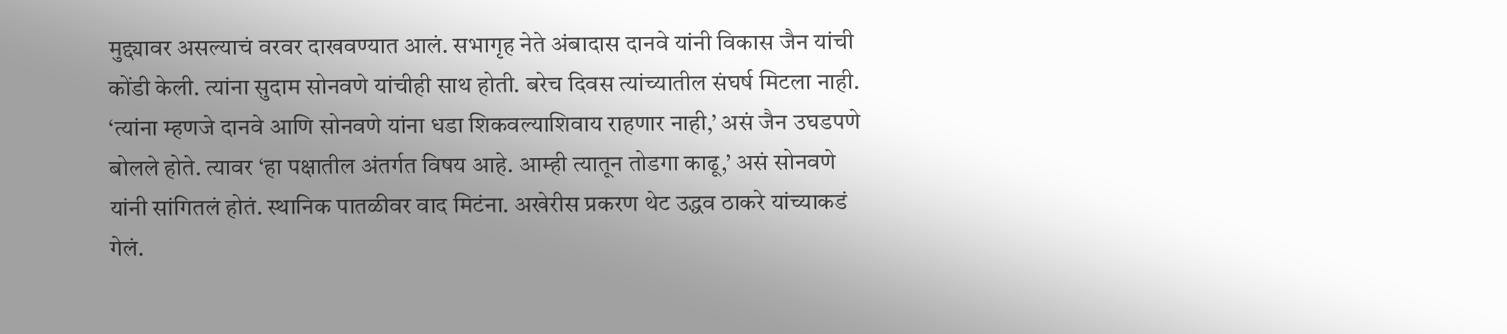मुद्द्यावर असल्याचं वरवर दाखवण्यात आलं. सभागृह नेते अंबादास दानवे यांनी विकास जैन यांची कोंडी केली. त्यांना सुदाम सोनवणे यांचीही साथ होती. बरेच दिवस त्यांच्यातील संघर्ष मिटला नाही. ‘त्यांना म्हणजे दानवे आणि सोनवणे यांना धडा शिकवल्याशिवाय राहणार नाही,’ असं जैन उघडपणे बोलले होते. त्यावर ‘हा पक्षातील अंतर्गत विषय आहे. आम्ही त्यातून तोडगा काढू,’ असं सोनवणे यांनी सांगितलं होतं. स्थानिक पातळीवर वाद मिटंना. अखेरीस प्रकरण थेट उद्धव ठाकरे यांच्याकडं गेलं.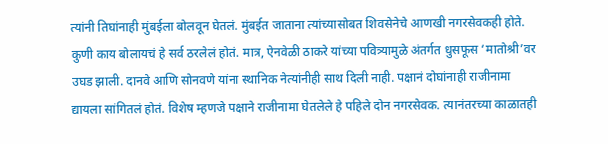त्यांनी तिघांनाही मुंबईला बोलवून घेतलं. मुंबईत जाताना त्यांच्यासोबत शिवसेनेचे आणखी नगरसेवकही होते. कुणी काय बोलायचं हे सर्व ठरलेलं होतं. मात्र, ऐनवेळी ठाकरे यांच्या पवित्र्यामुळे अंतर्गत धुसफूस ‘मातोश्री’वर उघड झाली. दानवे आणि सोनवणे यांना स्थानिक नेत्यांनीही साथ दिली नाही. पक्षानं दोघांनाही राजीनामा द्यायला सांगितलं होतं. विशेष म्हणजे पक्षाने राजीनामा घेतलेले हे पहिले दोन नगरसेवक. त्यानंतरच्या काळातही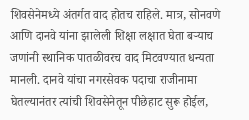शिवसेनेमध्ये अंतर्गत वाद होतच राहिले. मात्र, सोनवणे आणि दानवे यांना झालेली शिक्षा लक्षात घेता बऱ्याच जणांनी स्थानिक पातळीवरच वाद मिटवण्यात धन्यता मानली. दानवे यांचा नगरसेवक पदाचा राजीनामा घेतल्यानंतर त्यांची शिवसेनेतून पीछेहाट सुरू होईल,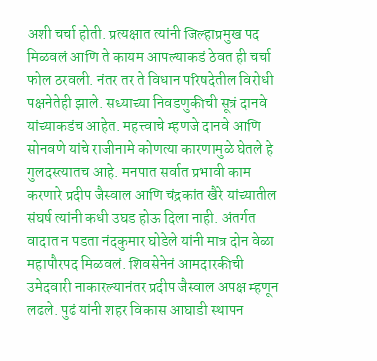अशी चर्चा होती. प्रत्यक्षात त्यांनी जिल्हाप्रमुख पद मिळवलं आणि ते कायम आपल्याकडं ठेवत ही चर्चा फोल ठरवली. नंतर तर ते विधान परिषदेतील विरोधी पक्षनेतेही झाले. सध्याच्या निवडणुकीची सूत्रं दानवे यांच्याकडंच आहेत. महत्त्वाचे म्हणजे दानवे आणि सोनवणे यांचे राजीनामे कोणत्या कारणामुळे घेतले हे गुलदस्त्यातच आहे. मनपात सर्वात प्रभावी काम करणारे प्रदीप जैस्वाल आणि चंद्रकांत खैरे यांच्यातील संघर्ष त्यांनी कधी उघड होऊ दिला नाही. अंतर्गत वादात न पडता नंदकुमार घोडेले यांनी मात्र दोन वेळा महापौरपद मिळवलं. शिवसेनेनं आमदारकीची उमेदवारी नाकारल्यानंतर प्रदीप जैस्वाल अपक्ष म्हणून लढले. पुढं यांनी शहर विकास आघाडी स्थापन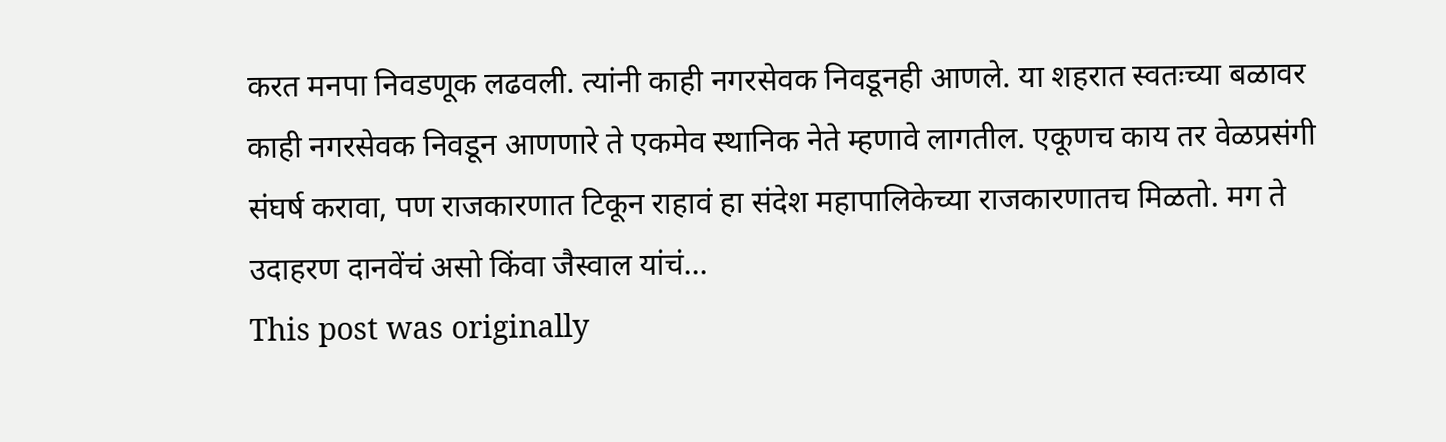करत मनपा निवडणूक लढवली. त्यांनी काही नगरसेवक निवडूनही आणले. या शहरात स्वतःच्या बळावर काही नगरसेवक निवडून आणणारे ते एकमेव स्थानिक नेते म्हणावे लागतील. एकूणच काय तर वेळप्रसंगी संघर्ष करावा, पण राजकारणात टिकून राहावं हा संदेश महापालिकेच्या राजकारणातच मिळतो. मग ते उदाहरण दानवेंचं असो किंवा जैस्वाल यांचं...
This post was originally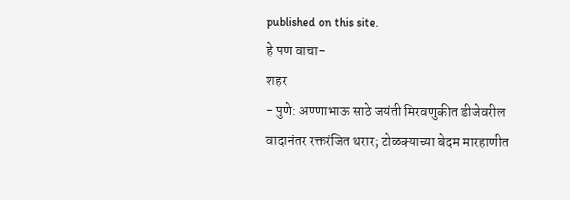published on this site.
हे पण वाचा-
शहर
- पुणे: अण्णाभाऊ साठे जयंती मिरवणुकीत डीजेवरील वादानंतर रक्तरंजित थरार; टोळक्याच्या बेदम मारहाणीत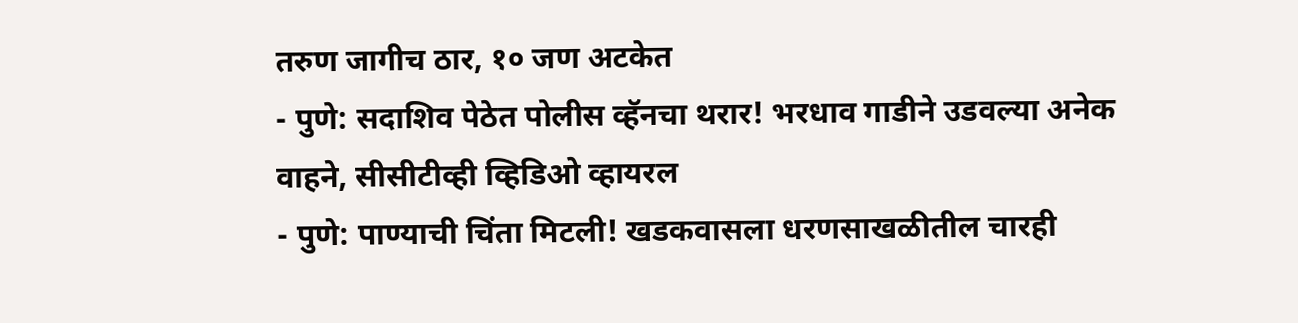तरुण जागीच ठार, १० जण अटकेत
- पुणे: सदाशिव पेठेत पोलीस व्हॅनचा थरार! भरधाव गाडीने उडवल्या अनेक वाहने, सीसीटीव्ही व्हिडिओ व्हायरल
- पुणे: पाण्याची चिंता मिटली! खडकवासला धरणसाखळीतील चारही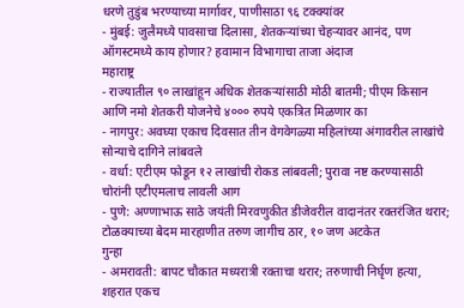धरणे तुडुंब भरण्याच्या मार्गावर, पाणीसाठा ९६ टक्क्यांवर
- मुंबई: जुलैमध्ये पावसाचा दिलासा, शेतकऱ्यांच्या चेहऱ्यावर आनंद, पण ऑगस्टमध्ये काय होणार? हवामान विभागाचा ताजा अंदाज
महाराष्ट्र
- राज्यातील ९० लाखांहून अधिक शेतकऱ्यांसाठी मोठी बातमी; पीएम किसान आणि नमो शेतकरी योजनेचे ४००० रुपये एकत्रित मिळणार का
- नागपुर: अवघ्या एकाच दिवसात तीन वेगवेगळ्या महिलांच्या अंगावरील लाखांचे सोन्याचे दागिने लांबवले
- वर्धा: एटीएम फोडून १२ लाखांची रोकड लांबवली; पुरावा नष्ट करण्यासाठी चोरांनी एटीएमलाच लावली आग
- पुणे: अण्णाभाऊ साठे जयंती मिरवणुकीत डीजेवरील वादानंतर रक्तरंजित थरार; टोळक्याच्या बेदम मारहाणीत तरुण जागीच ठार, १० जण अटकेत
गुन्हा
- अमरावती: बापट चौकात मध्यरात्री रक्ताचा थरार; तरुणाची निर्घृण हत्या, शहरात एकच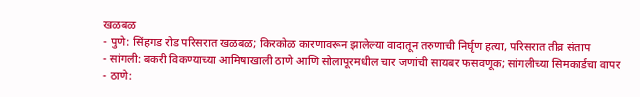खळबळ
- पुणे: सिंहगड रोड परिसरात खळबळ; किरकोळ कारणावरून झालेल्या वादातून तरुणाची निर्घृण हत्या, परिसरात तीव्र संताप
- सांगली: बकरी विकण्याच्या आमिषाखाली ठाणे आणि सोलापूरमधील चार जणांची सायबर फसवणूक; सांगलीच्या सिमकार्डचा वापर
- ठाणे: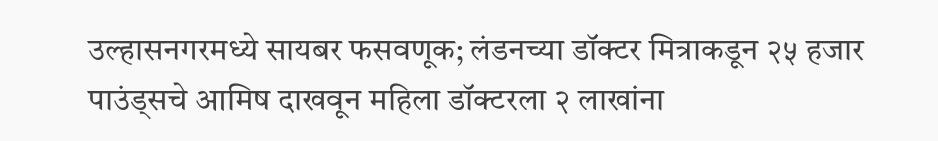उल्हासनगरमध्ये सायबर फसवणूक; लंडनच्या डॉक्टर मित्राकडून २५ हजार पाउंड्सचे आमिष दाखवून महिला डॉक्टरला २ लाखांना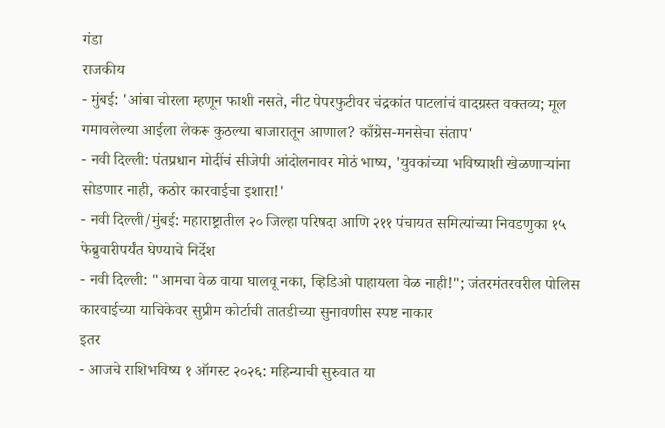गंडा
राजकीय
- मुंबई: 'आंबा चोरला म्हणून फाशी नसते, नीट पेपरफुटीवर चंद्रकांत पाटलांचं वादग्रस्त वक्तव्य; मूल गमावलेल्या आईला लेकरू कुठल्या बाजारातून आणाल? काँग्रेस-मनसेचा संताप'
- नवी दिल्ली: पंतप्रधान मोदींचं सीजेपी आंदोलनावर मोठं भाष्य, 'युवकांच्या भविष्याशी खेळणाऱ्यांना सोडणार नाही, कठोर कारवाईचा इशारा!'
- नवी दिल्ली/मुंबई: महाराष्ट्रातील २० जिल्हा परिषदा आणि २११ पंचायत समित्यांच्या निवडणुका १५ फेब्रुवारीपर्यंत घेण्याचे निर्देश
- नवी दिल्ली: "आमचा वेळ वाया घालवू नका, व्हिडिओ पाहायला वेळ नाही!"; जंतरमंतरवरील पोलिस कारवाईच्या याचिकेवर सुप्रीम कोर्टाची तातडीच्या सुनावणीस स्पष्ट नाकार
इतर
- आजचे राशिभविष्य १ ऑगस्ट २०२६: महिन्याची सुरुवात या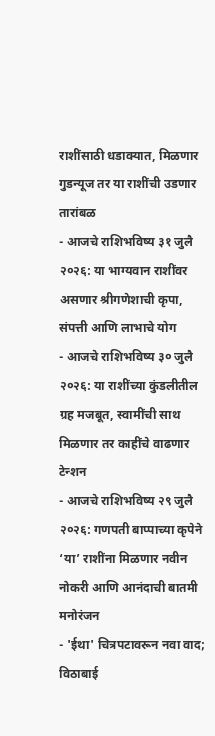राशींसाठी धडाक्यात, मिळणार गुडन्यूज तर या राशींची उडणार तारांबळ
- आजचे राशिभविष्य ३१ जुलै २०२६: या भाग्यवान राशींवर असणार श्रीगणेशाची कृपा, संपत्ती आणि लाभाचे योग
- आजचे राशिभविष्य ३० जुलै २०२६: या राशींच्या कुंडलीतील ग्रह मजबूत, स्वामींची साथ मिळणार तर काहींचे वाढणार टेन्शन
- आजचे राशिभविष्य २९ जुलै २०२६: गणपती बाप्पाच्या कृपेने ‘या’ राशींना मिळणार नवीन नोकरी आणि आनंदाची बातमी
मनोरंजन
- 'ईथा' चित्रपटावरून नवा वाद; विठाबाई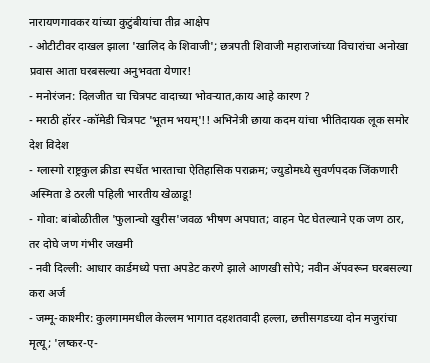नारायणगावकर यांच्या कुटुंबीयांचा तीव्र आक्षेप
- ओटीटीवर दाखल झाला 'खालिद के शिवाजी'; छत्रपती शिवाजी महाराजांच्या विचारांचा अनोखा प्रवास आता घरबसल्या अनुभवता येणार!
- मनोरंजन: दिलजीत चा चित्रपट वादाच्या भोवऱ्यात,काय आहे कारण ?
- मराठी हॉरर -कॉमेडी चित्रपट 'भूतम भयम्'!! अभिनेत्री छाया कदम यांचा भीतिदायक लूक समोर
देश विदेश
- ग्लास्गो राष्ट्रकुल क्रीडा स्पर्धेत भारताचा ऐतिहासिक पराक्रम; ज्युडोमध्ये सुवर्णपदक जिंकणारी अस्मिता डे ठरली पहिली भारतीय खेळाडू!
- गोवा: बांबोळीतील 'फुलान्चो खुरीस'जवळ भीषण अपघात; वाहन पेट घेतल्याने एक जण ठार, तर दोघे जण गंभीर जखमी
- नवी दिल्ली: आधार कार्डमध्ये पत्ता अपडेट करणे झाले आणखी सोपे; नवीन ॲपवरून घरबसल्या करा अर्ज
- जम्मू-काश्मीर: कुलगाममधील केल्लम भागात दहशतवादी हल्ला, छत्तीसगडच्या दोन मजुरांचा मृत्यू; 'लष्कर-ए-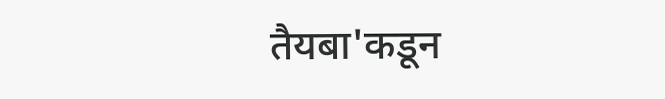तैयबा'कडून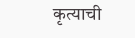कृत्याची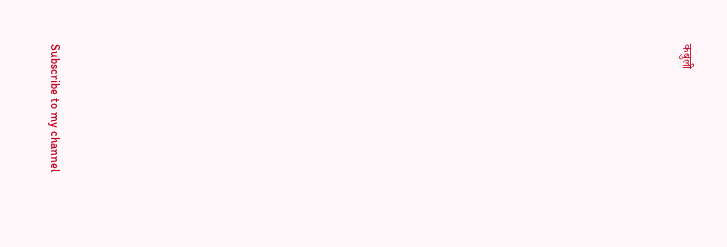कबुली




























Subscribe to my channel